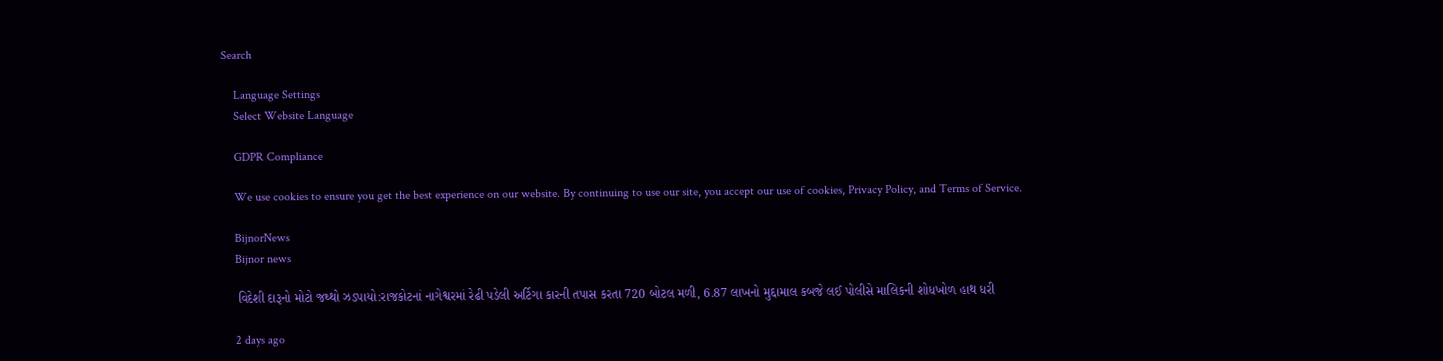Search

    Language Settings
    Select Website Language

    GDPR Compliance

    We use cookies to ensure you get the best experience on our website. By continuing to use our site, you accept our use of cookies, Privacy Policy, and Terms of Service.

    BijnorNews
    Bijnor news

    વિદેશી દારૂનો મોટો જથ્થો ઝડપાયો:રાજકોટનાં નાગેશ્વરમાં રેઢી પડેલી અર્ટિગા કારની તપાસ કરતા 720 બોટલ મળી, 6.87 લાખનો મુદ્દામાલ કબજે લઈ પોલીસે માલિકની શોધખોળ હાથ ધરી

    2 days ago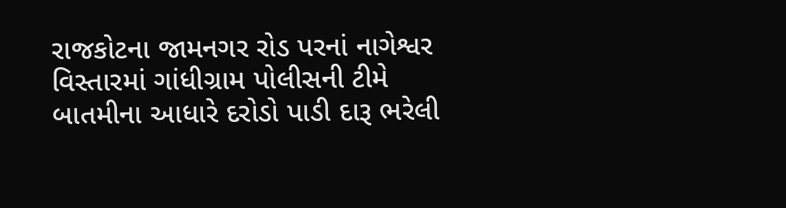રાજકોટના જામનગર રોડ પરનાં નાગેશ્વર વિસ્તારમાં ગાંધીગ્રામ પોલીસની ટીમે બાતમીના આધારે દરોડો પાડી દારૂ ભરેલી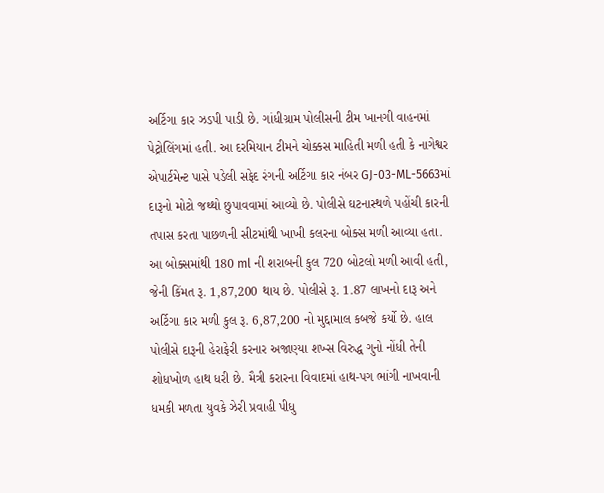અર્ટિગા કાર ઝડપી પાડી છે. ગાંધીગ્રામ પોલીસની ટીમ ખાનગી વાહનમાં પેટ્રોલિંગમાં હતી. આ દરમિયાન ટીમને ચોક્કસ માહિતી મળી હતી કે નાગેશ્વર એપાર્ટમેન્ટ પાસે પડેલી સફેદ રંગની અર્ટિગા કાર નંબર GJ-03-ML-5663માં દારૂનો મોટો જથ્થો છુપાવવામાં આવ્યો છે. પોલીસે ઘટનાસ્થળે પહોંચી કારની તપાસ કરતા પાછળની સીટમાંથી ખાખી કલરના બોક્સ મળી આવ્યા હતા. આ બોક્સમાંથી 180 ml ની શરાબની કુલ 720 બોટલો મળી આવી હતી, જેની કિંમત રૂ. 1,87,200 થાય છે. પોલીસે રૂ. 1.87 લાખનો દારૂ અને અર્ટિગા કાર મળી કુલ રૂ. 6,87,200 નો મુદ્દામાલ કબજે કર્યો છે. હાલ પોલીસે દારૂની હેરાફેરી કરનાર અજાણ્યા શખ્સ વિરુદ્ધ ગુનો નોંધી તેની શોધખોળ હાથ ધરી છે. મૈત્રી કરારના વિવાદમાં હાથ-પગ ભાંગી નાખવાની ધમકી મળતા યુવકે ઝેરી પ્રવાહી પીધુ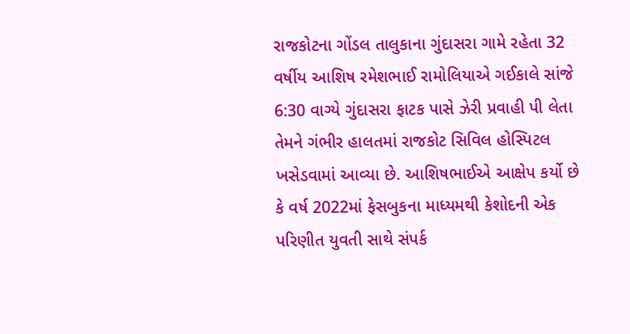રાજકોટના ગોંડલ તાલુકાના ગુંદાસરા ગામે રહેતા 32 વર્ષીય આશિષ રમેશભાઈ રામોલિયાએ ગઈકાલે સાંજે 6:30 વાગ્યે ગુંદાસરા ફાટક પાસે ઝેરી પ્રવાહી પી લેતા તેમને ગંભીર હાલતમાં રાજકોટ સિવિલ હોસ્પિટલ ખસેડવામાં આવ્યા છે. આશિષભાઈએ આક્ષેપ કર્યો છે કે વર્ષ 2022માં ફેસબુકના માધ્યમથી કેશોદની એક પરિણીત યુવતી સાથે સંપર્ક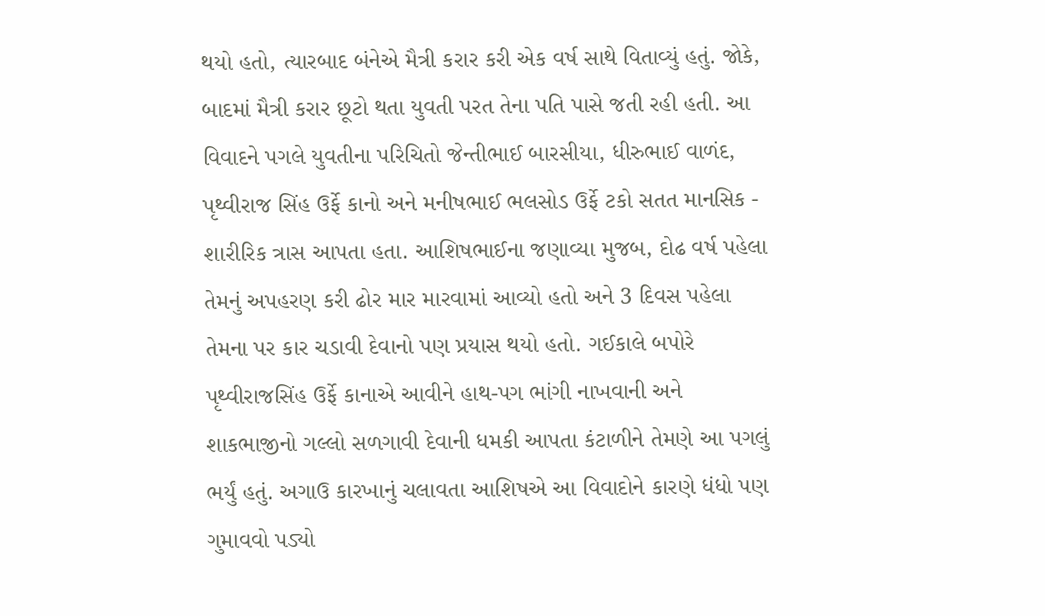થયો હતો, ત્યારબાદ બંનેએ મૈત્રી કરાર કરી એક વર્ષ સાથે વિતાવ્યું હતું. જોકે, બાદમાં મૈત્રી કરાર છૂટો થતા યુવતી પરત તેના પતિ પાસે જતી રહી હતી. આ વિવાદને પગલે યુવતીના પરિચિતો જેન્તીભાઈ બારસીયા, ધીરુભાઈ વાળંદ, પૃથ્વીરાજ સિંહ ઉર્ફે કાનો અને મનીષભાઈ ભલસોડ ઉર્ફે ટકો સતત માનસિક - શારીરિક ત્રાસ આપતા હતા. આશિષભાઈના જણાવ્યા મુજબ, દોઢ વર્ષ પહેલા તેમનું અપહરણ કરી ઢોર માર મારવામાં આવ્યો હતો અને 3 દિવસ પહેલા તેમના પર કાર ચડાવી દેવાનો પણ પ્રયાસ થયો હતો. ગઈકાલે બપોરે પૃથ્વીરાજસિંહ ઉર્ફે કાનાએ આવીને હાથ-પગ ભાંગી નાખવાની અને શાકભાજીનો ગલ્લો સળગાવી દેવાની ધમકી આપતા કંટાળીને તેમણે આ પગલું ભર્યું હતું. અગાઉ કારખાનું ચલાવતા આશિષએ આ વિવાદોને કારણે ધંધો પણ ગુમાવવો પડ્યો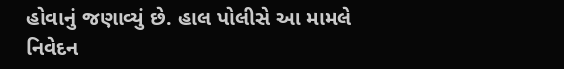હોવાનું જણાવ્યું છે. હાલ પોલીસે આ મામલે નિવેદન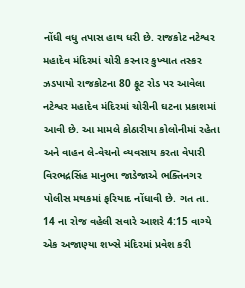નોંધી વધુ તપાસ હાથ ધરી છે. રાજકોટ નટેશ્વર મહાદેવ મંદિરમાં ચોરી કરનાર કુખ્યાત તસ્કર ઝડપાયો રાજકોટના 80 ફૂટ રોડ પર આવેલા નટેશ્વર મહાદેવ મંદિરમાં ચોરીની ઘટના પ્રકાશમાં આવી છે. આ મામલે કોઠારીયા કોલોનીમાં રહેતા અને વાહન લે-વેચનો વ્યવસાય કરતા વેપારી વિરભદ્રસિંહ માનુભા જાડેજાએ ભક્તિનગર પોલીસ મથકમાં ફરિયાદ નોંધાવી છે. ગત તા. 14 ના રોજ વહેલી સવારે આશરે 4:15 વાગ્યે એક અજાણ્યા શખ્સે મંદિરમાં પ્રવેશ કરી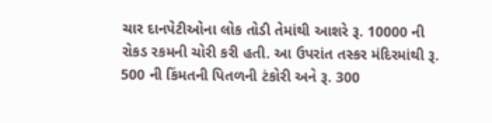ચાર દાનપેટીઓના લોક તોડી તેમાંથી આશરે રૂ. 10000 ની રોકડ રકમની ચોરી કરી હતી. આ ઉપરાંત તસ્કર મંદિરમાંથી રૂ. 500 ની કિંમતની પિતળની ટંકોરી અને રૂ. 300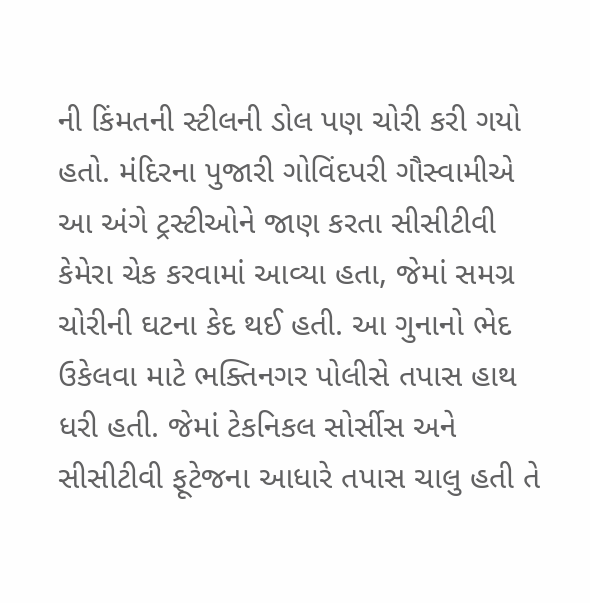ની કિંમતની સ્ટીલની ડોલ પણ ચોરી કરી ગયો હતો. મંદિરના પુજારી ગોવિંદપરી ગૌસ્વામીએ આ અંગે ટ્રસ્ટીઓને જાણ કરતા સીસીટીવી કેમેરા ચેક કરવામાં આવ્યા હતા, જેમાં સમગ્ર ચોરીની ઘટના કેદ થઈ હતી. આ ગુનાનો ભેદ ઉકેલવા માટે ભક્તિનગર પોલીસે તપાસ હાથ ધરી હતી. જેમાં ટેકનિકલ સોર્સીસ અને સીસીટીવી ફૂટેજના આધારે તપાસ ચાલુ હતી તે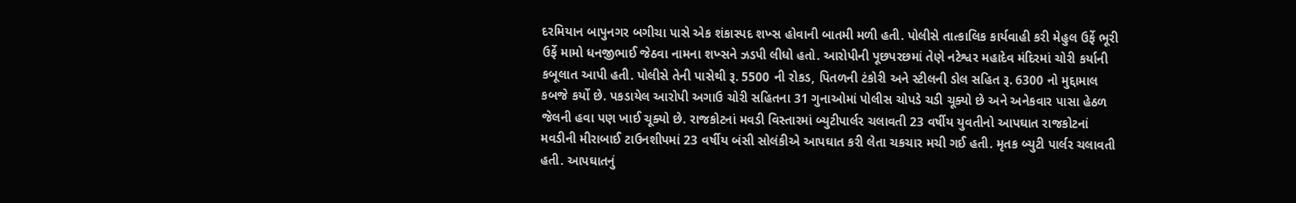દરમિયાન બાપુનગર બગીચા પાસે એક શંકાસ્પદ શખ્સ હોવાની બાતમી મળી હતી. પોલીસે તાત્કાલિક કાર્યવાહી કરી મેહુલ ઉર્ફે ભૂરી ઉર્ફે મામો ધનજીભાઈ જેઠવા નામના શખ્સને ઝડપી લીધો હતો. આરોપીની પૂછપરછમાં તેણે નટેશ્વર મહાદેવ મંદિરમાં ચોરી કર્યાની કબૂલાત આપી હતી. પોલીસે તેની પાસેથી રૂ. 5500 ની રોકડ, પિતળની ટંકોરી અને સ્ટીલની ડોલ સહિત રૂ. 6300 નો મુદ્દામાલ કબજે કર્યો છે. પકડાયેલ આરોપી અગાઉ ચોરી સહિતના 31 ગુનાઓમાં પોલીસ ચોપડે ચડી ચૂક્યો છે અને અનેકવાર પાસા હેઠળ જેલની હવા પણ ખાઈ ચૂક્યો છે. રાજકોટનાં મવડી વિસ્તારમાં બ્યુટીપાર્લર ચલાવતી 23 વર્ષીય યુવતીનો આપઘાત રાજકોટનાં મવડીની મીરાબાઈ ટાઉનશીપમાં 23 વર્ષીય બંસી સોલંકીએ આપઘાત કરી લેતા ચકચાર મચી ગઈ હતી. મૃતક બ્યુટી પાર્લર ચલાવતી હતી. આપઘાતનું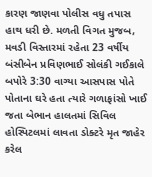કારણ જાણવા પોલીસ વધુ તપાસ હાથ ધરી છે. મળતી વિગત મુજબ, મવડી વિસ્તારમાં રહેતા 23 વર્ષીય બંસીબેન પ્રવિણભાઈ સોલંકી ગઈકાલે બપોરે 3:30 વાગ્યા આસપાસ પોતે પોતાના ઘરે હતા ત્યારે ગળાફાંસો ખાઈ જતા બેભાન હાલતમાં સિવિલ હોસ્પિટલમાં લાવતા ડોક્ટરે મૃત જાહેર કરેલ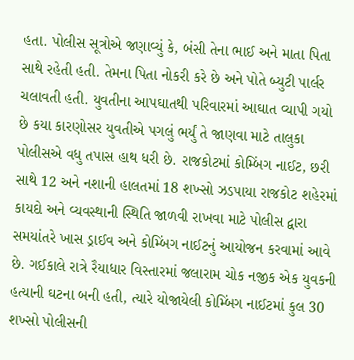હતા. પોલીસ સૂત્રોએ જણાવ્યું કે, બંસી તેના ભાઈ અને માતા પિતા સાથે રહેતી હતી. તેમના પિતા નોકરી કરે છે અને પોતે બ્યુટી પાર્લર ચલાવતી હતી. યુવતીના આપઘાતથી પરિવારમાં આઘાત વ્યાપી ગયો છે કયા કારણોસર યુવતીએ પગલું ભર્યું તે જાણવા માટે તાલુકા પોલીસએ વધુ તપાસ હાથ ધરી છે. રાજકોટમાં કોમ્બિંગ નાઈટ, છરી સાથે 12 અને નશાની હાલતમાં 18 શખ્સો ઝડપાયા રાજકોટ શહેરમાં કાયદો અને વ્યવસ્થાની સ્થિતિ જાળવી રાખવા માટે પોલીસ દ્વારા સમયાંતરે ખાસ ડ્રાઈવ અને કોમ્બિંગ નાઈટનું આયોજન કરવામાં આવે છે. ગઈકાલે રાત્રે રૈયાધાર વિસ્તારમાં જલારામ ચોક નજીક એક યુવકની હત્યાની ઘટના બની હતી, ત્યારે યોજાયેલી કોમ્બિંગ નાઈટમાં કુલ 30 શખ્સો પોલીસની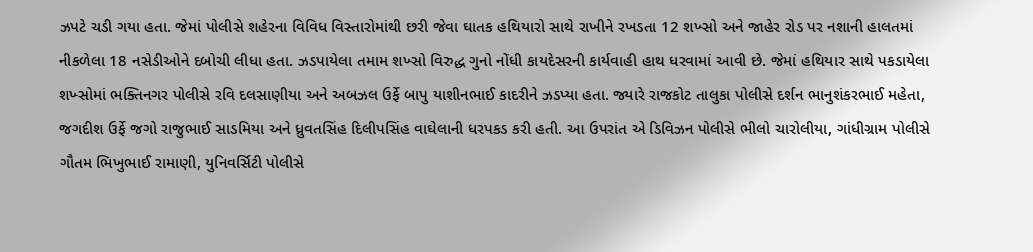ઝપટે ચડી ગયા હતા. જેમાં પોલીસે શહેરના વિવિધ વિસ્તારોમાંથી છરી જેવા ઘાતક હથિયારો સાથે રાખીને રખડતા 12 શખ્સો અને જાહેર રોડ પર નશાની હાલતમાં નીકળેલા 18 નસેડીઓને દબોચી લીધા હતા. ઝડપાયેલા તમામ શખ્સો વિરુદ્ધ ગુનો નોંધી કાયદેસરની કાર્યવાહી હાથ ધરવામાં આવી છે. જેમાં હથિયાર સાથે પકડાયેલા શખ્સોમાં ભક્તિનગર પોલીસે રવિ દલસાણીયા અને અબઝલ ઉર્ફે બાપુ યાશીનભાઈ કાદરીને ઝડપ્યા હતા. જ્યારે રાજકોટ તાલુકા પોલીસે દર્શન ભાનુશંકરભાઈ મહેતા, જગદીશ ઉર્ફે જગો રાજુભાઈ સાડમિયા અને ધ્રુવતસિંહ દિલીપસિંહ વાઘેલાની ધરપકડ કરી હતી. આ ઉપરાંત એ ડિવિઝન પોલીસે ભીલો ચારોલીયા, ગાંધીગ્રામ પોલીસે ગૌતમ ભિખુભાઈ રામાણી, યુનિવર્સિટી પોલીસે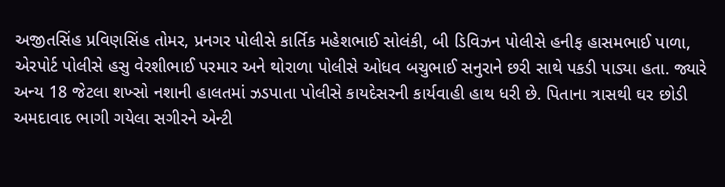અજીતસિંહ પ્રવિણસિંહ તોમર, પ્રનગર પોલીસે કાર્તિક મહેશભાઈ સોલંકી, બી ડિવિઝન પોલીસે હનીફ હાસમભાઈ પાળા, એરપોર્ટ પોલીસે હસુ વેરશીભાઈ પરમાર અને થોરાળા પોલીસે ઓધવ બચુભાઈ સનુરાને છરી સાથે પકડી પાડ્યા હતા. જ્યારે અન્ય 18 જેટલા શખ્સો નશાની હાલતમાં ઝડપાતા પોલીસે કાયદેસરની કાર્યવાહી હાથ ધરી છે. પિતાના ત્રાસથી ઘર છોડી અમદાવાદ ભાગી ગયેલા સગીરને એન્ટી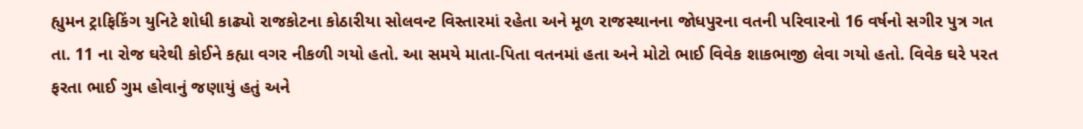હ્યુમન ટ્રાફિકિંગ યુનિટે શોધી કાઢ્યો રાજકોટના કોઠારીયા સોલવન્ટ વિસ્તારમાં રહેતા અને મૂળ રાજસ્થાનના જોધપુરના વતની પરિવારનો 16 વર્ષનો સગીર પુત્ર ગત તા. 11 ના રોજ ઘરેથી કોઈને કહ્યા વગર નીકળી ગયો હતો. આ સમયે માતા-પિતા વતનમાં હતા અને મોટો ભાઈ વિવેક શાકભાજી લેવા ગયો હતો. વિવેક ઘરે પરત ફરતા ભાઈ ગુમ હોવાનું જણાયું હતું અને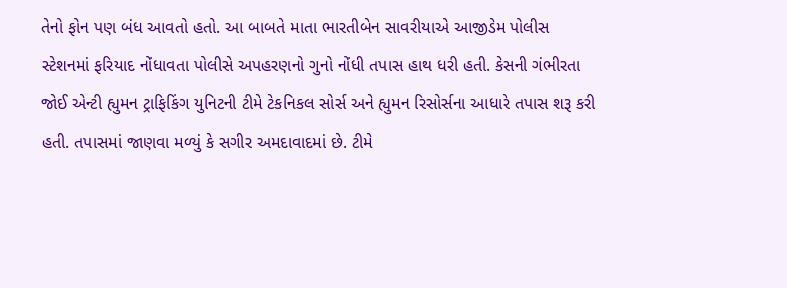તેનો ફોન પણ બંધ આવતો હતો. આ બાબતે માતા ભારતીબેન સાવરીયાએ આજીડેમ પોલીસ સ્ટેશનમાં ફરિયાદ નોંધાવતા પોલીસે અપહરણનો ગુનો નોંધી તપાસ હાથ ધરી હતી. કેસની ગંભીરતા જોઈ એન્ટી હ્યુમન ટ્રાફિકિંગ યુનિટની ટીમે ટેકનિકલ સોર્સ અને હ્યુમન રિસોર્સના આધારે તપાસ શરૂ કરી હતી. તપાસમાં જાણવા મળ્યું કે સગીર અમદાવાદમાં છે. ટીમે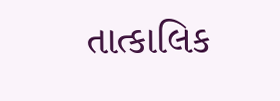તાત્કાલિક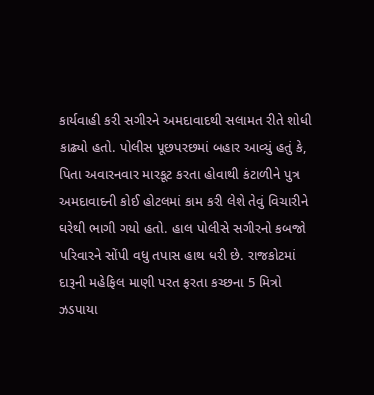કાર્યવાહી કરી સગીરને અમદાવાદથી સલામત રીતે શોધી કાઢ્યો હતો. પોલીસ પૂછપરછમાં બહાર આવ્યું હતું કે, પિતા અવારનવાર મારકૂટ કરતા હોવાથી કંટાળીને પુત્ર અમદાવાદની કોઈ હોટલમાં કામ કરી લેશે તેવું વિચારીને ઘરેથી ભાગી ગયો હતો. હાલ પોલીસે સગીરનો કબજો પરિવારને સોંપી વધુ તપાસ હાથ ધરી છે. રાજકોટમાં દારૂની મહેફિલ માણી પરત ફરતા કચ્છના 5 મિત્રો ઝડપાયા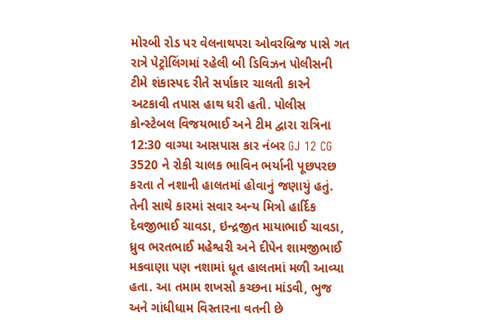મોરબી રોડ પર વેલનાથપરા ઓવરબ્રિજ પાસે ગત રાત્રે પેટ્રોલિંગમાં રહેલી બી ડિવિઝન પોલીસની ટીમે શંકાસ્પદ રીતે સર્પાકાર ચાલતી કારને અટકાવી તપાસ હાથ ધરી હતી. પોલીસ કોન્સ્ટેબલ વિજયભાઈ અને ટીમ દ્વારા રાત્રિના 12:30 વાગ્યા આસપાસ કાર નંબર GJ 12 CG 3520 ને રોકી ચાલક ભાવિન ભર્યાની પૂછપરછ કરતા તે નશાની હાલતમાં હોવાનું જણાયું હતું. તેની સાથે કારમાં સવાર અન્ય મિત્રો હાર્દિક દેવજીભાઈ ચાવડા, ઇન્દ્રજીત માયાભાઈ ચાવડા, ધ્રુવ ભરતભાઈ મહેશ્વરી અને દીપેન શામજીભાઈ મકવાણા પણ નશામાં ધૂત હાલતમાં મળી આવ્યા હતા. આ તમામ શખસો કચ્છના માંડવી, ભુજ અને ગાંધીધામ વિસ્તારના વતની છે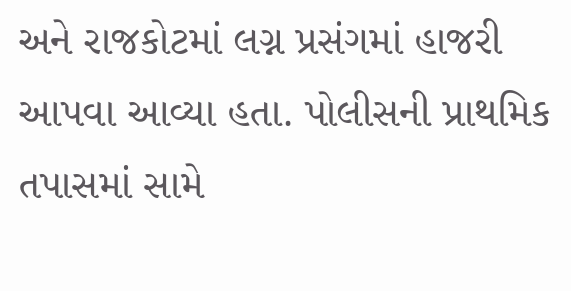અને રાજકોટમાં લગ્ન પ્રસંગમાં હાજરી આપવા આવ્યા હતા. પોલીસની પ્રાથમિક તપાસમાં સામે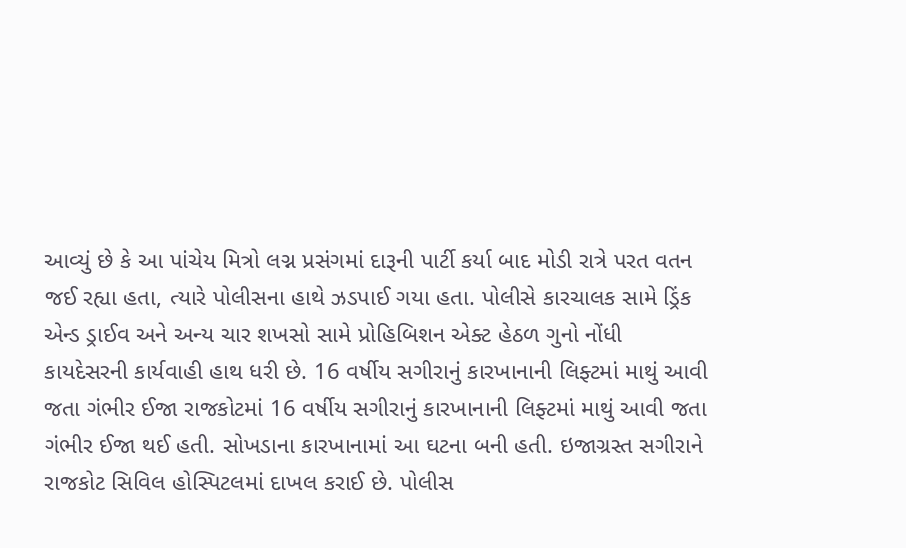આવ્યું છે કે આ પાંચેય મિત્રો લગ્ન પ્રસંગમાં દારૂની પાર્ટી કર્યા બાદ મોડી રાત્રે પરત વતન જઈ રહ્યા હતા, ત્યારે પોલીસના હાથે ઝડપાઈ ગયા હતા. પોલીસે કારચાલક સામે ડ્રિંક એન્ડ ડ્રાઈવ અને અન્ય ચાર શખસો સામે પ્રોહિબિશન એક્ટ હેઠળ ગુનો નોંધી કાયદેસરની કાર્યવાહી હાથ ધરી છે. 16 વર્ષીય સગીરાનું કારખાનાની લિફ્ટમાં માથું આવી જતા ગંભીર ઈજા રાજકોટમાં 16 વર્ષીય સગીરાનું કારખાનાની લિફ્ટમાં માથું આવી જતા ગંભીર ઈજા થઈ હતી. સોખડાના કારખાનામાં આ ઘટના બની હતી. ઇજાગ્રસ્ત સગીરાને રાજકોટ સિવિલ હોસ્પિટલમાં દાખલ કરાઈ છે. પોલીસ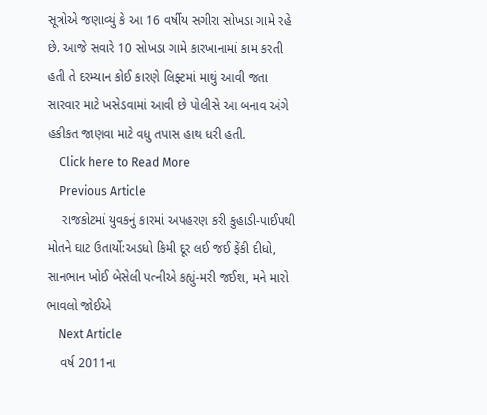સૂત્રોએ જણાવ્યું કે આ 16 વર્ષીય સગીરા સોખડા ગામે રહે છે. આજે સવારે 10 સોખડા ગામે કારખાનામાં કામ કરતી હતી તે દરમ્યાન કોઈ કારણે લિફ્ટમાં માથું આવી જતા સારવાર માટે ખસેડવામાં આવી છે પોલીસે આ બનાવ અંગે હકીકત જાણવા માટે વધુ તપાસ હાથ ધરી હતી.
    Click here to Read More
    Previous Article
    રાજકોટમાં યુવકનું કારમાં અપહરણ કરી કુહાડી-પાઈપથી મોતને ઘાટ ઉતાર્યો:અડધો કિમી દૂર લઈ જઈ ફેંકી દીધો, સાનભાન ખોઈ બેસેલી પત્નીએ કહ્યું-મરી જઈશ, મને મારો ભાવલો જોઈએ
    Next Article
    વર્ષ 2011ના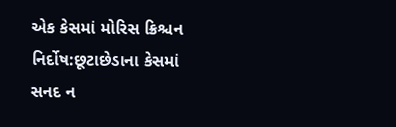એક કેસમાં મોરિસ ક્રિશ્ચન નિર્દોષ:છૂટાછેડાના કેસમાં સનદ ન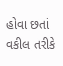હોવા છતાં વકીલ તરીકે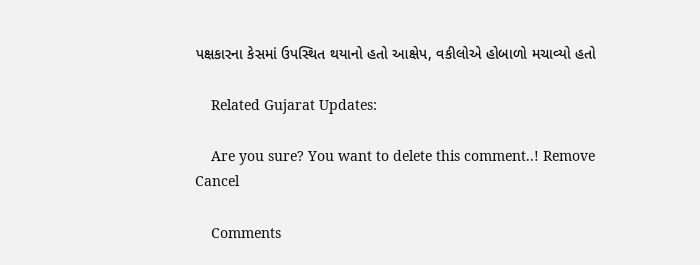પક્ષકારના કેસમાં ઉપસ્થિત થયાનો હતો આક્ષેપ, વકીલોએ હોબાળો મચાવ્યો હતો

    Related Gujarat Updates:

    Are you sure? You want to delete this comment..! Remove Cancel

    Comments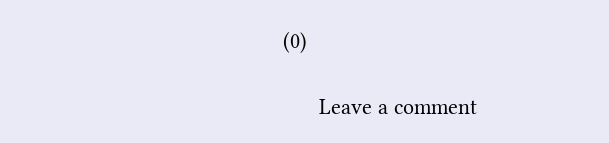(0)

      Leave a comment